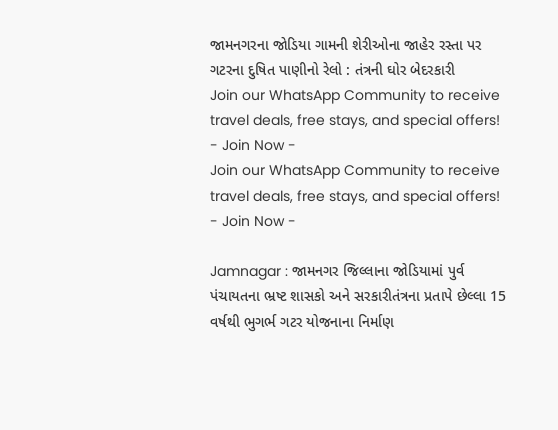જામનગરના જોડિયા ગામની શેરીઓના જાહેર રસ્તા પર ગટરના દુષિત પાણીનો રેલો : તંત્રની ઘોર બેદરકારી
Join our WhatsApp Community to receive travel deals, free stays, and special offers!
- Join Now -
Join our WhatsApp Community to receive travel deals, free stays, and special offers!
- Join Now -

Jamnagar : જામનગર જિલ્લાના જોડિયામાં પુર્વ પંચાયતના ભ્રષ્ટ શાસકો અને સરકારીતંત્રના પ્રતાપે છેલ્લા 15 વર્ષથી ભુગર્ભ ગટર યોજનાના નિર્માણ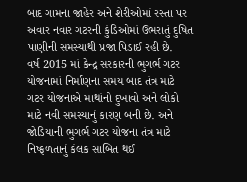બાદ ગામના જાહેર અને શેરીઓમાં રસ્તા પર અવાર નવાર ગટરની કુંડિઓમાં ઉભરાતું દુષિત પાણીની સમસ્યાથી પ્રજા પિડાઈ રહી છે.
વર્ષ 2015 માં કેન્દ્ર સરકારની ભુગર્ભ ગટર યોજનામાં નિર્માણના સમય બાદ તંત્ર માટે ગટર યોજનાએ માથાંનો દુખાવો અને લોકો માટે નવી સમસ્યાનું કારણ બની છે. અને જોડિયાની ભુગર્ભ ગટર યોજના તંત્ર માટે નિષ્ફળતાનું કંલક સાબિત થઈ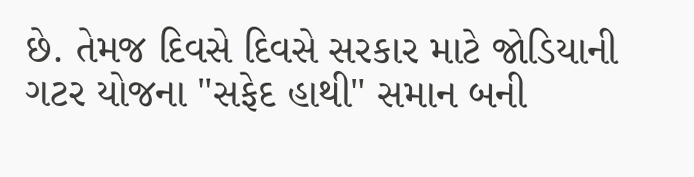છે. તેમજ દિવસે દિવસે સરકાર માટે જોડિયાની ગટર યોજના "સફેદ હાથી" સમાન બની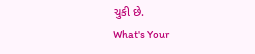ચુકી છે.
What's Your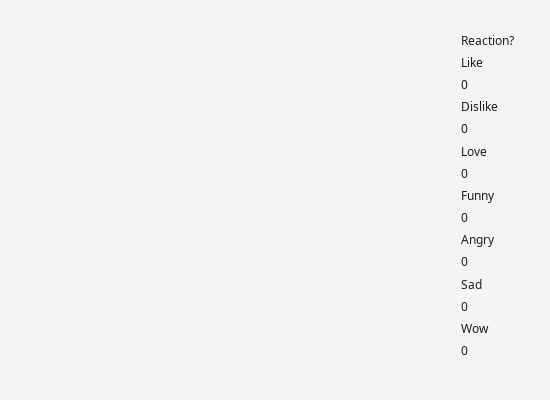Reaction?
Like
0
Dislike
0
Love
0
Funny
0
Angry
0
Sad
0
Wow
0